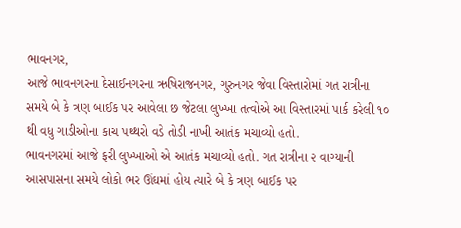ભાવનગર,
આજે ભાવનગરના દેસાઈનગરના ઋષિરાજનગર, ગુરુનગર જેવા વિસ્તારોમાં ગત રાત્રીના સમયે બે કે ત્રણ બાઈક પર આવેલા છ જેટલા લુખ્ખા તત્વોએ આ વિસ્તારમાં પાર્ક કરેલી ૧૦ થી વધુ ગાડીઓના કાચ પથ્થરો વડે તોડી નાખી આતંક મચાવ્યો હતો.
ભાવનગરમાં આજે ફરી લુખ્ખાઓ એ આતંક મચાવ્યો હતો. ગત રાત્રીના ૨ વાગ્યાની આસપાસના સમયે લોકો ભર ઊંઘમાં હોય ત્યારે બે કે ત્રણ બાઈક પર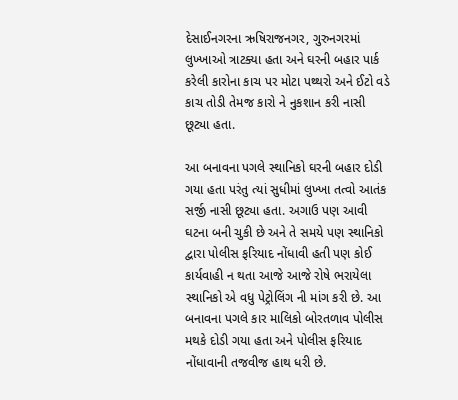દેસાઈનગરના ઋષિરાજનગર, ગુરુનગરમાં લુખ્ખાઓ ત્રાટક્યા હતા અને ઘરની બહાર પાર્ક કરેલી કારોના કાચ પર મોટા પથ્થરો અને ઈટો વડે કાચ તોડી તેમજ કારો ને નુકશાન કરી નાસી છૂટ્યા હતા.

આ બનાવના પગલે સ્થાનિકો ઘરની બહાર દોડી ગયા હતા પરંતુ ત્યાં સુધીમાં લુખ્ખા તત્વો આતંક સર્જી નાસી છૂટ્યા હતા. અગાઉ પણ આવી ઘટના બની ચુકી છે અને તે સમયે પણ સ્થાનિકો દ્વારા પોલીસ ફરિયાદ નોંધાવી હતી પણ કોઈ કાર્યવાહી ન થતા આજે આજે રોષે ભરાયેલા સ્થાનિકો એ વધુ પેટ્રોલિંગ ની માંગ કરી છે. આ બનાવના પગલે કાર માલિકો બોરતળાવ પોલીસ મથકે દોડી ગયા હતા અને પોલીસ ફરિયાદ નોંધાવાની તજવીજ હાથ ધરી છે.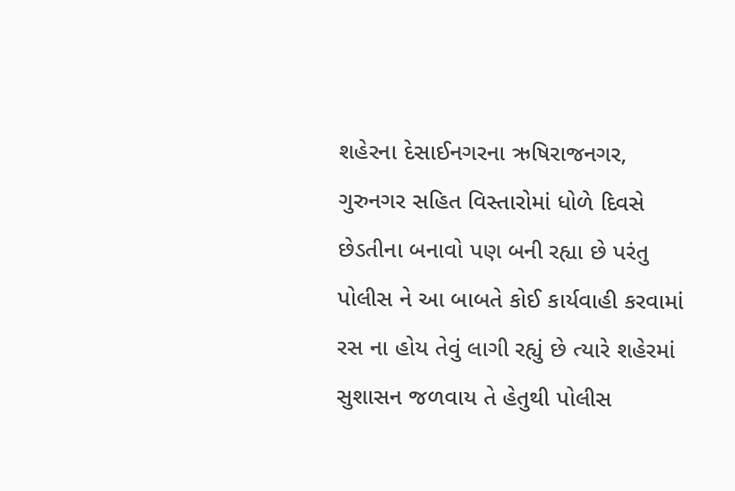શહેરના દેસાઈનગરના ઋષિરાજનગર, ગુરુનગર સહિત વિસ્તારોમાં ધોળે દિવસે છેડતીના બનાવો પણ બની રહ્યા છે પરંતુ પોલીસ ને આ બાબતે કોઈ કાર્યવાહી કરવામાં રસ ના હોય તેવું લાગી રહ્યું છે ત્યારે શહેરમાં સુશાસન જળવાય તે હેતુથી પોલીસ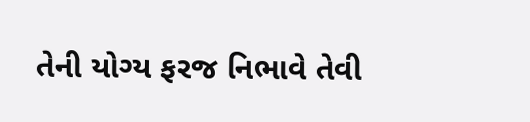તેની યોગ્ય ફરજ નિભાવે તેવી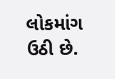લોકમાંગ ઉઠી છે.